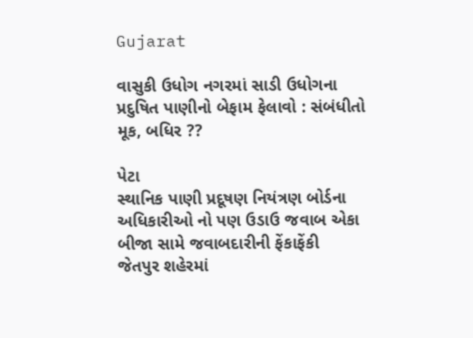Gujarat

વાસુકી ઉધોગ નગરમાં સાડી ઉધોગના પ્રદુષિત પાણીનો બેફામ ફેલાવો : સંબંધીતો મૂક, બધિર ??

પેટા
સ્થાનિક પાણી પ્રદૂષણ નિયંત્રણ બોર્ડના અધિકારીઓ નો પણ ઉડાઉ જવાબ એકા બીજા સામે જવાબદારીની ફેંકાફેંકી
જેતપુર શહેરમાં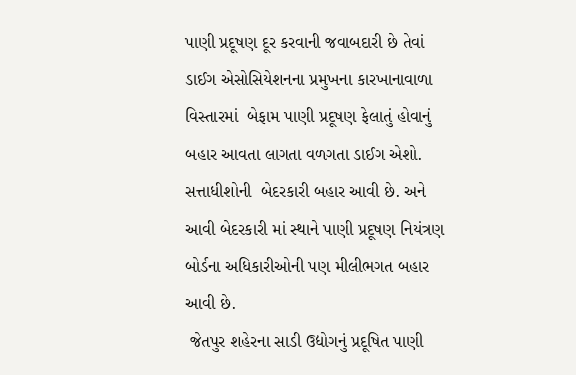પાણી પ્રદૂષણ દૂર કરવાની જવાબદારી છે તેવાં ડાઈગ એસોસિયેશનના પ્રમુખના કારખાનાવાળા વિસ્તારમાં  બેફામ પાણી પ્રદૂષણ ફેલાતું હોવાનું બહાર આવતા લાગતા વળગતા ડાઈગ એશો. સત્તાધીશોની  બેદરકારી બહાર આવી છે. અને આવી બેદરકારી માં સ્થાને પાણી પ્રદૂષણ નિયંત્રણ બોર્ડના અધિકારીઓની પણ મીલીભગત બહાર આવી છે.
 જેતપુર શહેરના સાડી ઉદ્યોગનું પ્રદૂષિત પાણી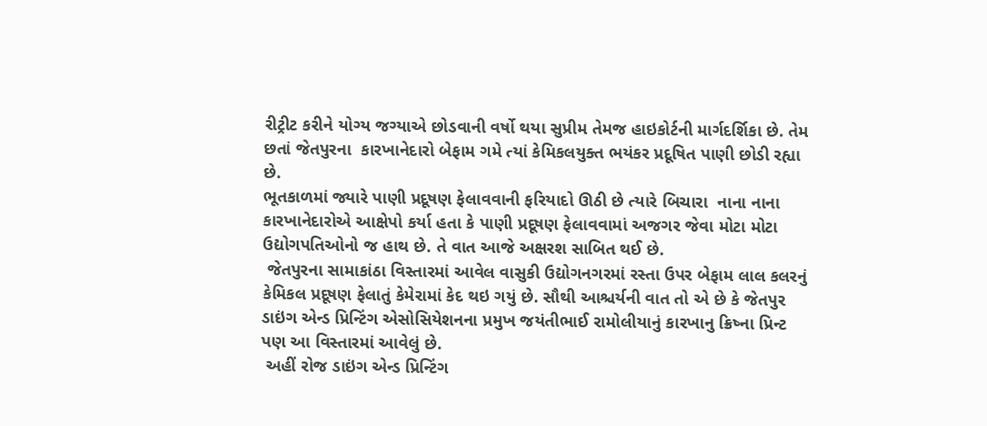રીટ્રીટ કરીને યોગ્ય જગ્યાએ છોડવાની વર્ષો થયા સુપ્રીમ તેમજ હાઇકોર્ટની માર્ગદર્શિકા છે. તેમ છતાં જેતપુરના  કારખાનેદારો બેફામ ગમે ત્યાં કેમિકલયુક્ત ભયંકર પ્રદૂષિત પાણી છોડી રહ્યા છે.
ભૂતકાળમાં જ્યારે પાણી પ્રદૂષણ ફેલાવવાની ફરિયાદો ઊઠી છે ત્યારે બિચારા  નાના નાના કારખાનેદારોએ આક્ષેપો કર્યા હતા કે પાણી પ્રદૂષણ ફેલાવવામાં અજગર જેવા મોટા મોટા ઉદ્યોગપતિઓનો જ હાથ છે. તે વાત આજે અક્ષરશ સાબિત થઈ છે.
 જેતપુરના સામાકાંઠા વિસ્તારમાં આવેલ વાસુકી ઉદ્યોગનગરમાં રસ્તા ઉપર બેફામ લાલ કલરનું કેમિકલ પ્રદૂષણ ફેલાતું કેમેરામાં કેદ થઇ ગયું છે. સૌથી આશ્ચર્યની વાત તો એ છે કે જેતપુર ડાઇંગ એન્ડ પ્રિન્ટિંગ એસોસિયેશનના પ્રમુખ જયંતીભાઈ રામોલીયાનું કારખાનુ ક્રિષ્ના પ્રિન્ટ પણ આ વિસ્તારમાં આવેલું છે.
 અહીં રોજ ડાઇંગ એન્ડ પ્રિન્ટિંગ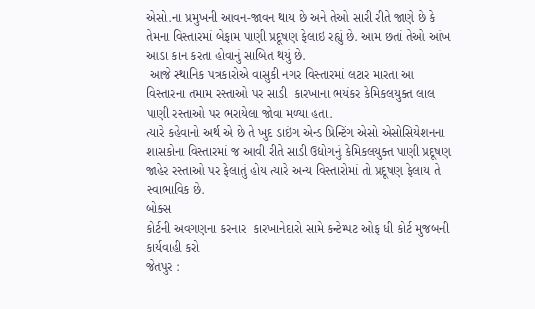એસો.ના પ્રમુખની આવન-જાવન થાય છે અને તેઓ સારી રીતે જાણે છે કે તેમના વિસ્તારમાં બેફામ પાણી પ્રદૂષણ ફેલાઇ રહ્યું છે. આમ છતાં તેઓ આંખ આડા કાન કરતા હોવાનું સાબિત થયું છે.
 આજે સ્થાનિક પત્રકારોએ વાસુકી નગર વિસ્તારમાં લટાર મારતા આ વિસ્તારના તમામ રસ્તાઓ પર સાડી  કારખાના ભયંકર કેમિકલયુક્ત લાલ  પાણી રસ્તાઓ પર ભરાયેલા જોવા મળ્યા હતા.
ત્યારે કહેવાનો અર્થ એ છે તે ખુદ ડાઇંગ એન્ડ પ્રિન્ટિંગ એસો એસોસિયેશનના શાસકોના વિસ્તારમાં જ આવી રીતે સાડી ઉદ્યોગનું કેમિકલયુક્ત પાણી પ્રદૂષણ જાહેર રસ્તાઓ પર ફેલાતું હોય ત્યારે અન્ય વિસ્તારોમાં તો પ્રદૂષણ ફેલાય તે સ્વાભાવિક છે.
બોક્સ
કોર્ટની અવગણના કરનાર  કારખાનેદારો સામે કન્ટેમ્પટ ઓફ ધી કોર્ટ મુજબની કાર્યવાહી કરો
જેતપુર :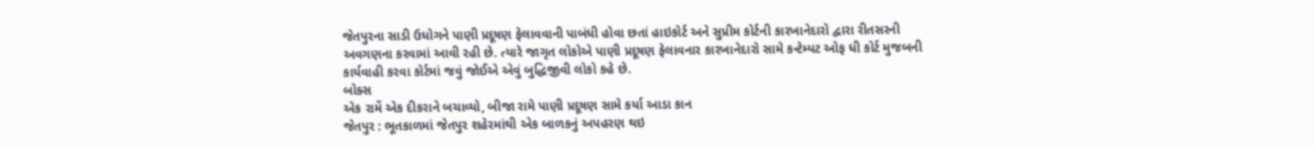જેતપુરના સાડી ઉધોગને પાણી પ્રદૂષણ ફેલાવવાની પાબંધી હોવા છતાં હાઇકોર્ટ અને સુપ્રીમ કોર્ટની કારખાનેદારો દ્વારા રીતસરની અવગણના કરવામાં આવી રહી છે. ત્યારે જાગૃત લોકોએ પાણી પ્રદૂષણ ફેલાવનાર કારખાનેદારો સામે કન્ટેમ્પટ ઓફ ધી કોર્ટ મુજબની કાર્યવાહી કરવા કોર્ટમાં જવું જોઈએ એવું બુદ્ધિજીવી લોકો કહે છે.
બોક્સ
એક રામેં એક દીકરાને બચાવ્યો, બીજા રામે પાણી પ્રદૂષણ સામે કર્યા આડા કાન
જેતપુર : ભૂતકાળમાં જેતપુર શહેરમાંથી એક બાળકનું અપહરણ થઇ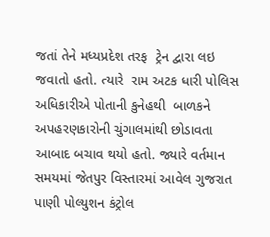જતાં તેને મધ્યપ્રદેશ તરફ  ટ્રેન દ્વારા લઇ જવાતો હતો. ત્યારે  રામ અટક ધારી પોલિસ અધિકારીએ પોતાની કુનેહથી  બાળકને  અપહરણકારોની ચુંગાલમાંથી છોડાવતા આબાદ બચાવ થયો હતો. જ્યારે વર્તમાન સમયમાં જેતપુર વિસ્તારમાં આવેલ ગુજરાત પાણી પોલ્યુશન કંટ્રોલ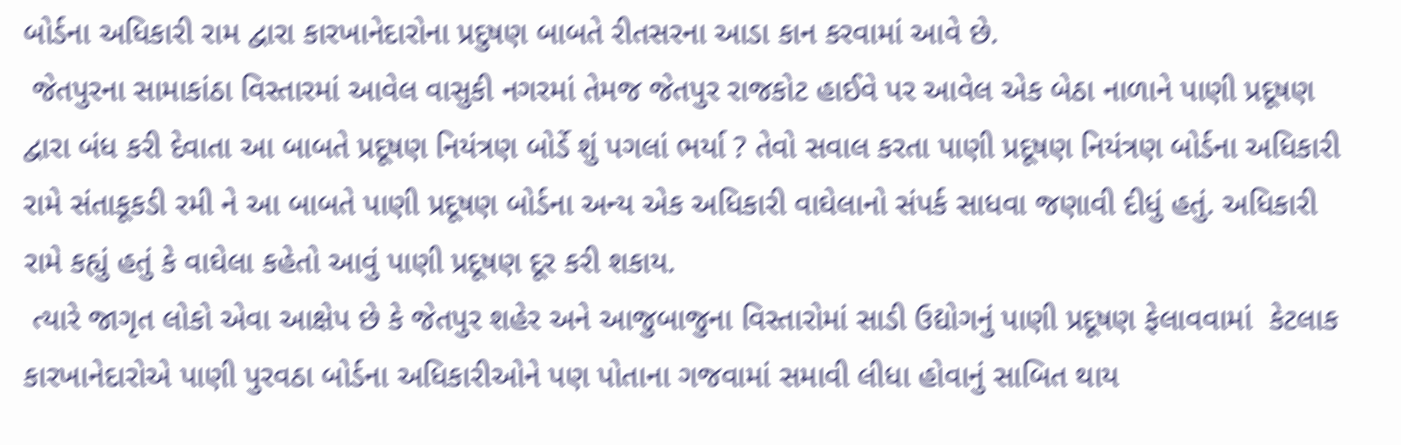બોર્ડના અધિકારી રામ દ્વારા કારખાનેદારોના પ્રદુષણ બાબતે રીતસરના આડા કાન કરવામાં આવે છે.
 જેતપુરના સામાકાંઠા વિસ્તારમાં આવેલ વાસુકી નગરમાં તેમજ જેતપુર રાજકોટ હાઈવે પર આવેલ એક બેઠા નાળાને પાણી પ્રદૂષણ દ્વારા બંધ કરી દેવાતા આ બાબતે પ્રદૂષણ નિયંત્રણ બોર્ડે શું પગલાં ભર્યા ? તેવો સવાલ કરતા પાણી પ્રદૂષણ નિયંત્રણ બોર્ડના અધિકારી રામે સંતાકૂકડી રમી ને આ બાબતે પાણી પ્રદૂષણ બોર્ડના અન્ય એક અધિકારી વાઘેલાનો સંપર્ક સાધવા જણાવી દીધું હતું. અધિકારી રામે કહ્યું હતું કે વાઘેલા કહેતો આવું પાણી પ્રદૂષણ દૂર કરી શકાય.
 ત્યારે જાગૃત લોકો એવા આક્ષેપ છે કે જેતપુર શહેર અને આજુબાજુના વિસ્તારોમાં સાડી ઉદ્યોગનું પાણી પ્રદૂષણ ફેલાવવામાં  કેટલાક કારખાનેદારોએ પાણી પુરવઠા બોર્ડના અધિકારીઓને પણ પોતાના ગજવામાં સમાવી લીધા હોવાનું સાબિત થાય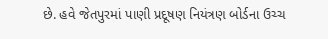છે. હવે જેતપુરમાં પાણી પ્રદૂષણ નિયંત્રણ બોર્ડના ઉચ્ચ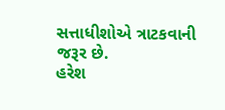સત્તાધીશોએ ત્રાટકવાની જરૂર છે.
હરેશ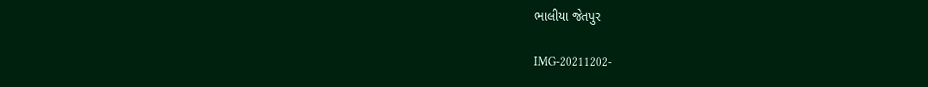ભાલીયા જેતપુર

IMG-20211202-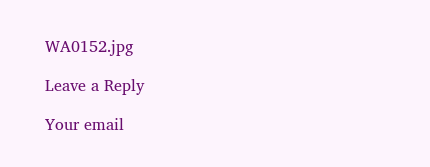WA0152.jpg

Leave a Reply

Your email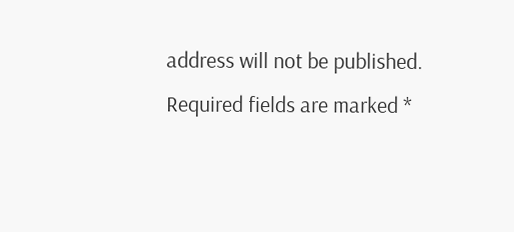address will not be published. Required fields are marked *